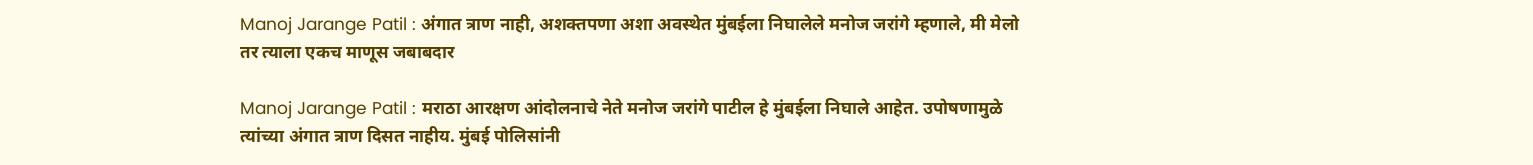Manoj Jarange Patil : अंगात त्राण नाही, अशक्तपणा अशा अवस्थेत मुंबईला निघालेले मनोज जरांगे म्हणाले, मी मेलो तर त्याला एकच माणूस जबाबदार

Manoj Jarange Patil : मराठा आरक्षण आंदोलनाचे नेते मनोज जरांगे पाटील हे मुंबईला निघाले आहेत. उपोषणामुळे त्यांच्या अंगात त्राण दिसत नाहीय. मुंबई पोलिसांनी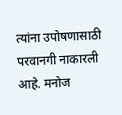त्यांना उपोषणासाठी परवानगी नाकारली आहे. मनोज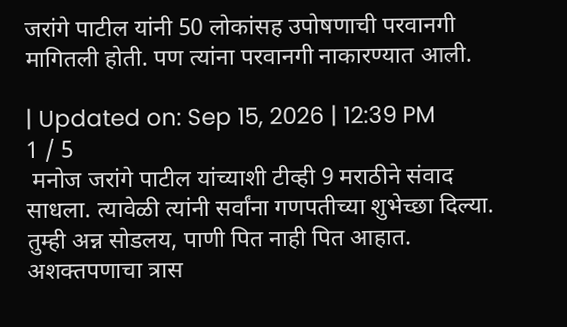जरांगे पाटील यांनी 50 लोकांसह उपोषणाची परवानगी मागितली होती. पण त्यांना परवानगी नाकारण्यात आली.

| Updated on: Sep 15, 2026 | 12:39 PM
1 / 5
 मनोज जरांगे पाटील यांच्याशी टीव्ही 9 मराठीने संवाद साधला. त्यावेळी त्यांनी सर्वांना गणपतीच्या शुभेच्छा दिल्या. तुम्ही अन्न सोडलय, पाणी पित नाही पित आहात. अशक्तपणाचा त्रास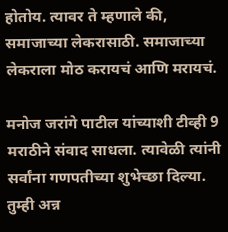होतोय. त्यावर ते म्हणाले की, समाजाच्या लेकरासाठी. समाजाच्या लेकराला मोठ करायचं आणि मरायचं.

मनोज जरांगे पाटील यांच्याशी टीव्ही 9 मराठीने संवाद साधला. त्यावेळी त्यांनी सर्वांना गणपतीच्या शुभेच्छा दिल्या. तुम्ही अन्न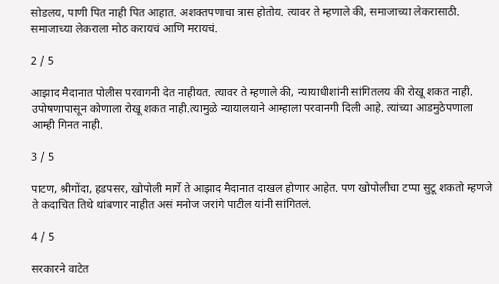सोडलय, पाणी पित नाही पित आहात. अशक्तपणाचा त्रास होतोय. त्यावर ते म्हणाले की, समाजाच्या लेकरासाठी. समाजाच्या लेकराला मोठ करायचं आणि मरायचं.

2 / 5

आझाद मैदानात पोलीस परवागनी देत नाहीयत. त्यावर ते म्हणाले की, न्यायाधीशांनी सांगितलय की रोखू शकत नाही. उपोषणापासून कोणाला रोखू शकत नाही.त्यामुळे न्यायालयाने आम्हाला परवानगी दिली आहे. त्यांच्या आडमुठेपणाला आम्ही गिनत नाही.

3 / 5

पाटण, श्रीगोंदा, हडपसर, खोपोली मार्गे ते आझाद मैदानात दाखल होणार आहेत. पण खोपोलीचा टप्पा सुटू शकतो म्हणजे ते कदाचित तिथे थांबणार नाहीत असं मनोज जरांगे पाटील यांनी सांगितलं.

4 / 5

सरकारने वाटेत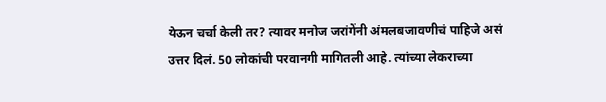येऊन चर्चा केली तर? त्यावर मनोज जरांगेंनी अंमलबजावणीचं पाहिजे असं उत्तर दिलं. 50 लोकांची परवानगी मागितली आहे. त्यांच्या लेकराच्या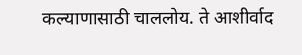कल्याणासाठी चाललोय. ते आशीर्वाद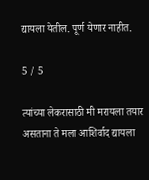द्यायला येतील. पूर्ण येणार नाहीत.

5 / 5

त्यांच्या लेकरासाठी मी मरायला तयार असताना ते मला आशिर्वाद द्यायला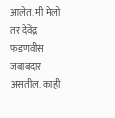आलेत. मी मेलो तर देवेंद्र फडणवीस जबाबदार असतील. काही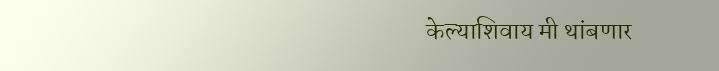केल्याशिवाय मी थांबणार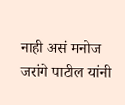नाही असं मनोज जरांगे पाटील यांनी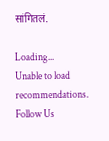सांगितलं.

Loading...
Unable to load recommendations.
Follow Us